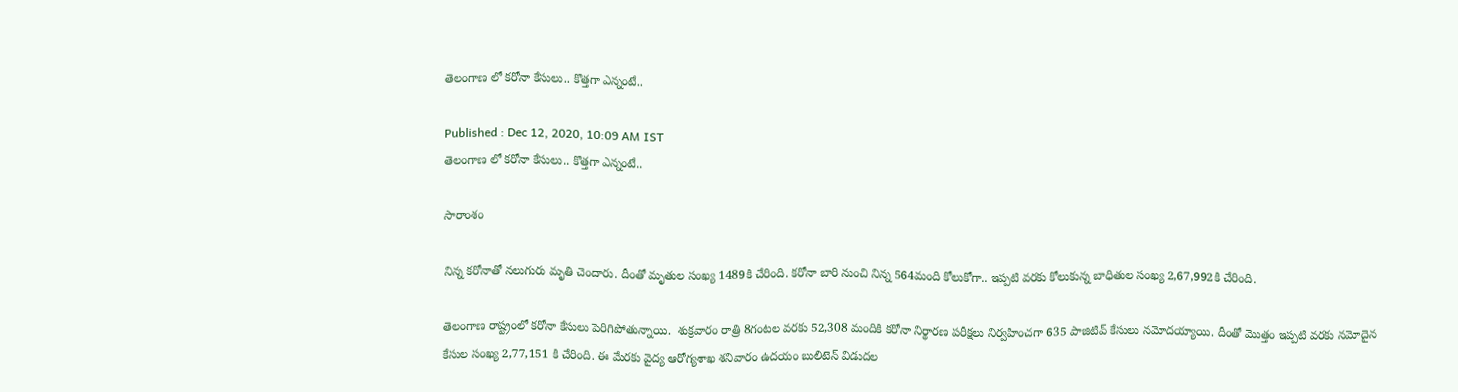తెలంగాణ లో కరోనా కేసులు.. కొత్తగా ఎన్నంటే..

Published : Dec 12, 2020, 10:09 AM IST
తెలంగాణ లో కరోనా కేసులు.. కొత్తగా ఎన్నంటే..

సారాంశం

నిన్న కరోనాతో నలుగురు మృతి చెందారు. దీంతో మృతుల సంఖ్య 1489కి చేరింది. కరోనా బారి నుంచి నిన్న 564మంది కోలుకోగా.. ఇప్పటి వరకు కోలుకున్న బాధితుల సంఖ్య 2,67,992కి చేరింది.

తెలంగాణ రాష్ట్రంలో కరోనా కేసులు పెరిగిపోతున్నాయి.  శుక్రవారం రాత్రి 8గంటల వరకు 52,308 మందికి కరోనా నిర్థారణ పరీక్షలు నిర్వహించగా 635 పాజిటివ్ కేసులు నమోదయ్యాయి. దీంతో మొత్తం ఇప్పటి వరకు నమోదైన కేసుల సంఖ్య 2,77,151 కి చేరింది. ఈ మేరకు వైద్య ఆరోగ్యశాఖ శనివారం ఉదయం బులిటెన్ విడుదల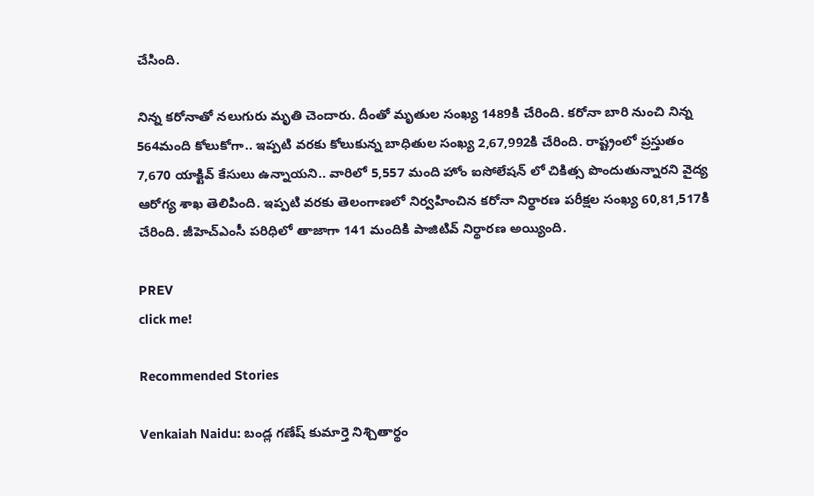చేసింది.

నిన్న కరోనాతో నలుగురు మృతి చెందారు. దీంతో మృతుల సంఖ్య 1489కి చేరింది. కరోనా బారి నుంచి నిన్న 564మంది కోలుకోగా.. ఇప్పటి వరకు కోలుకున్న బాధితుల సంఖ్య 2,67,992కి చేరింది. రాష్ట్రంలో ప్రస్తుతం 7,670 యాక్టివ్ కేసులు ఉన్నాయని.. వారిలో 5,557 మంది హోం ఐసోలేషన్ లో చికిత్స పొందుతున్నారని వైద్య ఆరోగ్య శాఖ తెలిపింది. ఇప్పటి వరకు తెలంగాణలో నిర్వహించిన కరోనా నిర్థారణ పరీక్షల సంఖ్య 60,81,517కి చేరింది. జీహెచ్ఎంసీ పరిధిలో తాజాగా 141 మందికి పాజిటివ్ నిర్థారణ అయ్యింది.

PREV
click me!

Recommended Stories

Venkaiah Naidu: బండ్ల గణేష్ కుమార్తె నిశ్చితార్థం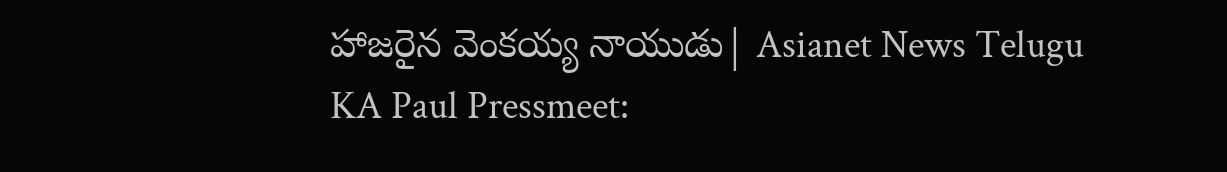హాజరైన వెంకయ్య నాయుడు| Asianet News Telugu
KA Paul Pressmeet: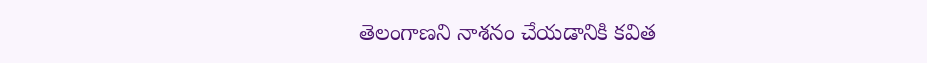తెలంగాణని నాశనం చేయడానికి కవిత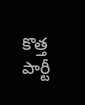కొత్త పార్టీ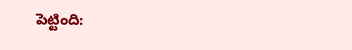పెట్టింది: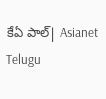కేఏ పాల్| Asianet Telugu